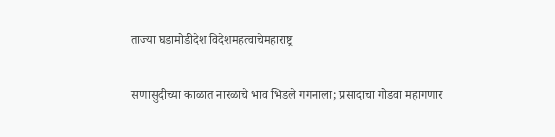ताज्या घडामोडीदेश विदेशमहत्वाचेमहाराष्ट्र

सणासुदीच्या काळात नारळाचे भाव भिडले गगनाला; प्रसादाचा गोडवा महागणार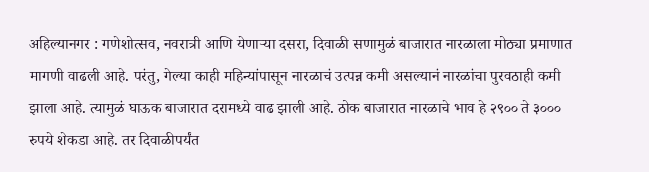अहिल्यानगर : गणेशोत्सव, नवरात्री आणि येणाऱ्या दसरा, दिवाळी सणामुळं बाजारात नारळाला मोठ्या प्रमाणात मागणी वाढली आहे. परंतु, गेल्या काही महिन्यांपासून नारळाचं उत्पन्न कमी असल्यानं नारळांचा पुरवठाही कमी झाला आहे. त्यामुळं घाऊक बाजारात दरामध्ये वाढ झाली आहे. ठोक बाजारात नारळाचे भाव हे २९०० ते ३००० रुपये शेकडा आहे. तर दिवाळीपर्यंत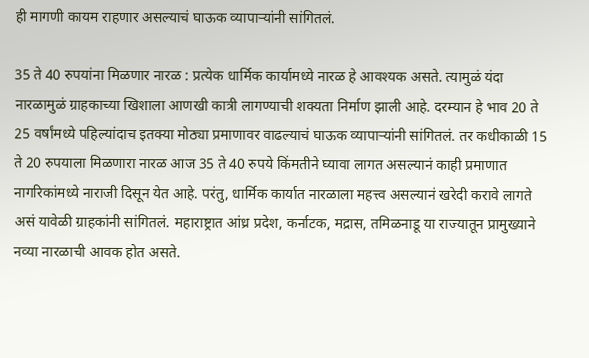ही मागणी कायम राहणार असल्याचं घाऊक व्यापाऱ्यांनी सांगितलं.

35 ते 40 रुपयांना मिळणार नारळ : प्रत्येक धार्मिक कार्यामध्ये नारळ हे आवश्यक असते. त्यामुळं यंदा नारळामुळं ग्राहकाच्या खिशाला आणखी कात्री लागण्याची शक्यता निर्माण झाली आहे. दरम्यान हे भाव 20 ते 25 वर्षांमध्ये पहिल्यांदाच इतक्या मोठ्या प्रमाणावर वाढल्याचं घाऊक व्यापाऱ्यांनी सांगितलं. तर कधीकाळी 15 ते 20 रुपयाला मिळणारा नारळ आज 35 ते 40 रुपये किंमतीने घ्यावा लागत असल्यानं काही प्रमाणात नागरिकांमध्ये नाराजी दिसून येत आहे. परंतु, धार्मिक कार्यात नारळाला महत्त्व असल्यानं खरेदी करावे लागते असं यावेळी ग्राहकांनी सांगितलं. महाराष्ट्रात आंध्र प्रदेश, कर्नाटक, मद्रास, तमिळनाडू या राज्यातून प्रामुख्याने नव्या नारळाची आवक होत असते.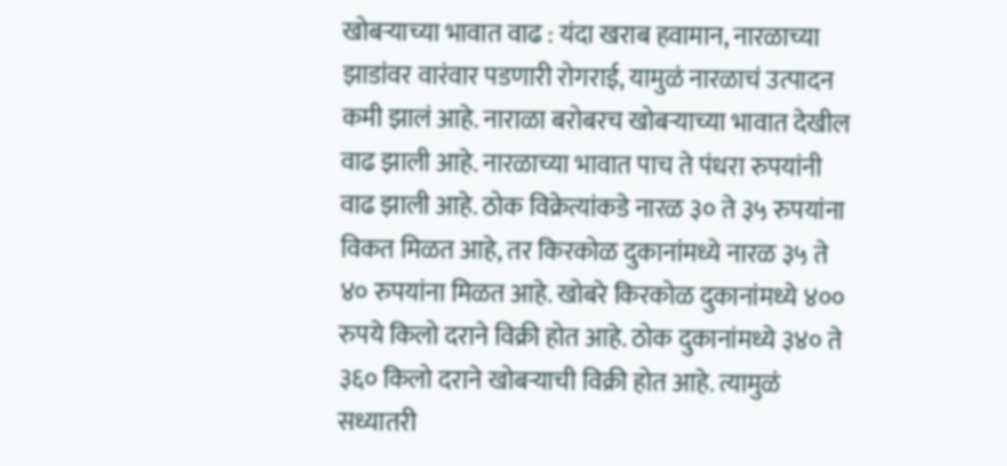खोबऱ्याच्या भावात वाढ : यंदा खराब हवामान, नारळाच्या झाडांवर वारंवार पडणारी रोगराई, यामुळं नारळाचं उत्पादन कमी झालं आहे. नाराळा बरोबरच खोबऱ्याच्या भावात देखील वाढ झाली आहे. नारळाच्या भावात पाच ते पंधरा रुपयांनी वाढ झाली आहे. ठोक विक्रेत्यांकडे नारळ ३० ते ३५ रुपयांना विकत मिळत आहे, तर किरकोळ दुकानांमध्ये नारळ ३५ ते ४० रुपयांना मिळत आहे. खोबरे किरकोळ दुकानांमध्ये ४०० रुपये किलो दराने विक्री होत आहे. ठोक दुकानांमध्ये ३४० ते ३६० किलो दराने खोबऱ्याची विक्री होत आहे. त्यामुळं सध्यातरी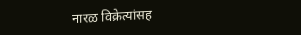नारळ विक्रेत्यांसह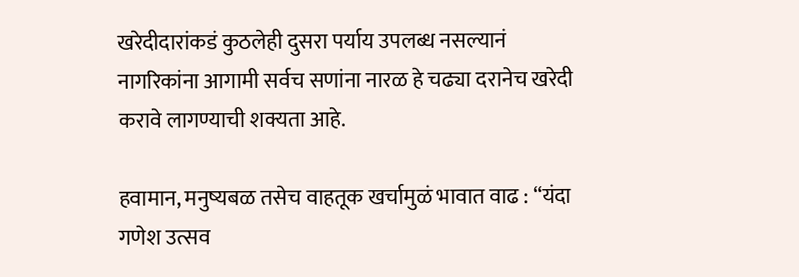खरेदीदारांकडं कुठलेही दुसरा पर्याय उपलब्ध नसल्यानं नागरिकांना आगामी सर्वच सणांना नारळ हे चढ्या दरानेच खरेदी करावे लागण्याची शक्यता आहे.

हवामान, मनुष्यबळ तसेच वाहतूक खर्चामुळं भावात वाढ : “यंदा गणेश उत्सव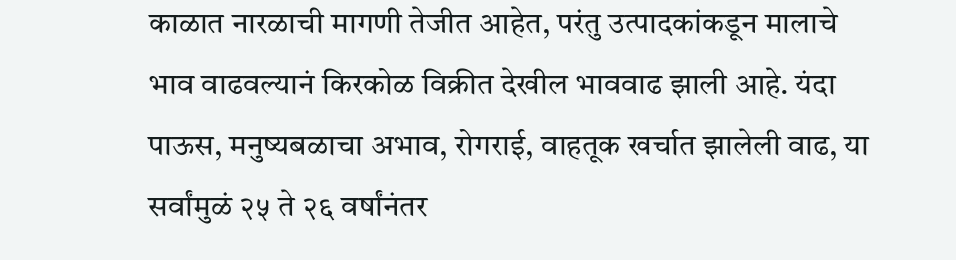काळात नारळाची मागणी तेजीत आहेत, परंतु उत्पादकांकडून मालाचे भाव वाढवल्यानं किरकोळ विक्रीत देखील भाववाढ झाली आहे. यंदा पाऊस, मनुष्यबळाचा अभाव, रोगराई, वाहतूक खर्चात झालेली वाढ, या सर्वांमुळं २५ ते २६ वर्षांनंतर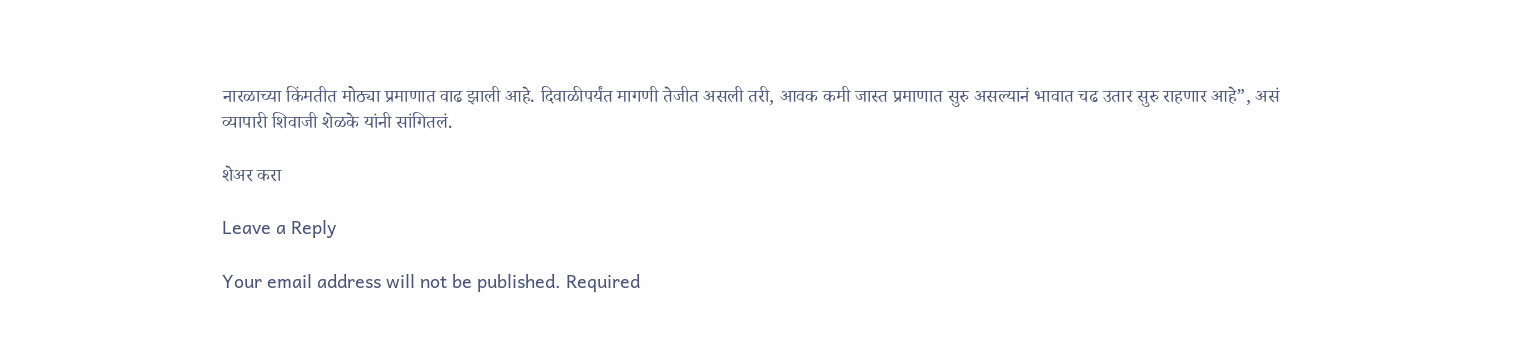नारळाच्या किंमतीत मोठ्या प्रमाणात वाढ झाली आहे. दिवाळीपर्यंत मागणी तेजीत असली तरी, आवक कमी जास्त प्रमाणात सुरु असल्यानं भावात चढ उतार सुरु राहणार आहे”, असं व्यापारी शिवाजी शेळके यांनी सांगितलं.

शेअर करा

Leave a Reply

Your email address will not be published. Required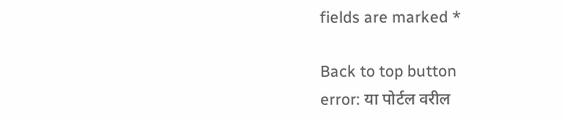fields are marked *

Back to top button
error: या पोर्टल वरील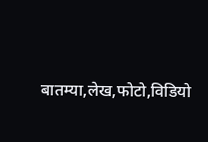बातम्या,लेख,फोटो,विडियो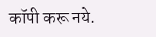कॉपी करू नये.